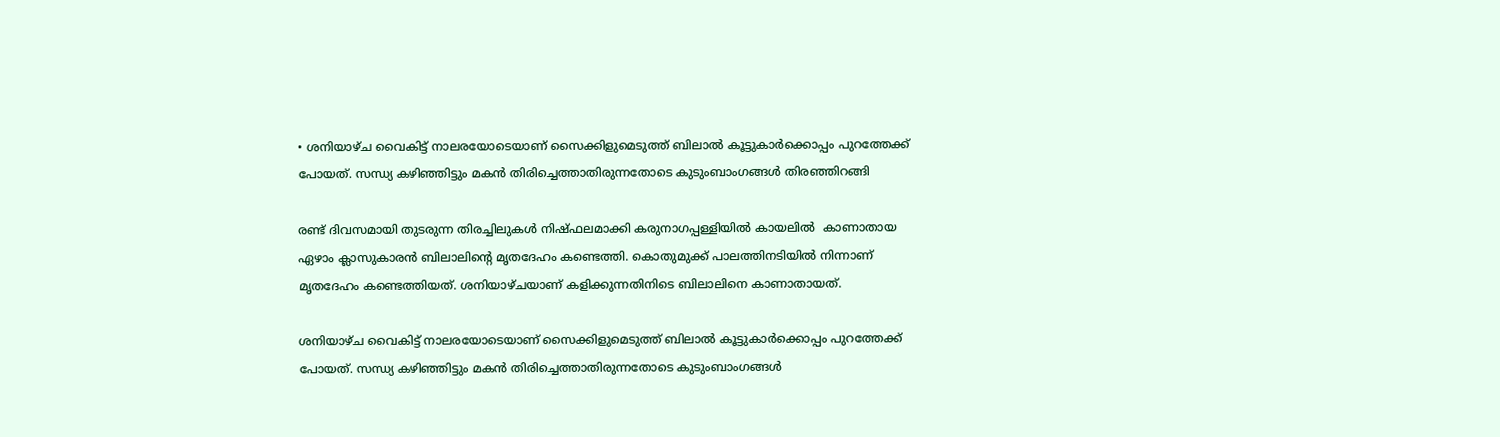• ശനിയാഴ്ച വൈകിട്ട് നാലരയോടെയാണ് സൈക്കിളുമെടുത്ത് ബിലാല്‍ കൂട്ടുകാര്‍ക്കൊപ്പം പുറത്തേക്ക് പോയത്. സന്ധ്യ കഴിഞ്ഞിട്ടും മകന്‍ തിരിച്ചെത്താതിരുന്നതോടെ കുടുംബാംഗങ്ങള്‍ തിരഞ്ഞിറങ്ങി

രണ്ട് ദിവസമായി തുടരുന്ന തിരച്ചിലുകള്‍ നിഷ്ഫലമാക്കി കരുനാഗപ്പള്ളിയില്‍ കായലില്‍  കാണാതായ ഏഴാം ക്ലാസുകാരന്‍ ബിലാലിന്‍റെ മൃതദേഹം കണ്ടെത്തി. കൊതുമുക്ക് പാലത്തിനടിയില്‍ നിന്നാണ് മൃതദേഹം കണ്ടെത്തിയത്. ശനിയാഴ്ചയാണ് കളിക്കുന്നതിനിടെ ബിലാലിനെ കാണാതായത്.

ശനിയാഴ്ച വൈകിട്ട് നാലരയോടെയാണ് സൈക്കിളുമെടുത്ത് ബിലാല്‍ കൂട്ടുകാര്‍ക്കൊപ്പം പുറത്തേക്ക് പോയത്. സന്ധ്യ കഴിഞ്ഞിട്ടും മകന്‍ തിരിച്ചെത്താതിരുന്നതോടെ കുടുംബാംഗങ്ങള്‍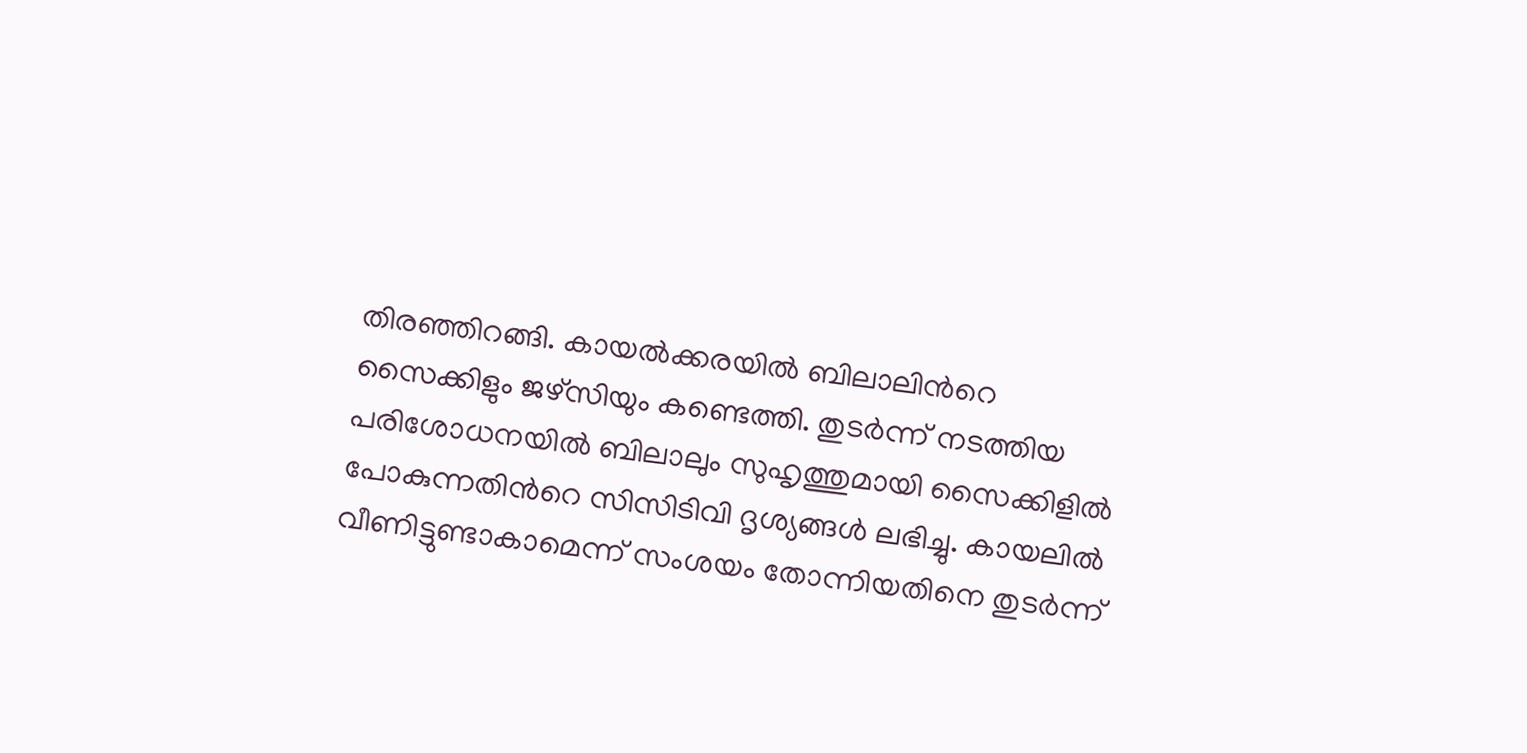തിരഞ്ഞിറങ്ങി. കായല്‍ക്കരയില്‍ ബിലാലിന്‍റെ സൈക്കിളും ജഴ്സിയും കണ്ടെത്തി. തുടര്‍ന്ന് നടത്തിയ പരിശോധനയില്‍ ബിലാലും സുഹൃത്തുമായി സൈക്കിളില്‍ പോകുന്നതിന്‍റെ സിസിടിവി ദൃശ്യങ്ങള്‍ ലഭിച്ചു. കായലില്‍ വീണിട്ടുണ്ടാകാമെന്ന് സംശയം തോന്നിയതിനെ തുടര്‍ന്ന്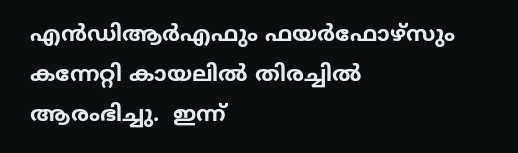എന്‍ഡിആര്‍എഫും ഫയര്‍ഫോഴ്സും കന്നേറ്റി കായലില്‍ തിരച്ചില്‍ ആരംഭിച്ചു.  ഇന്ന്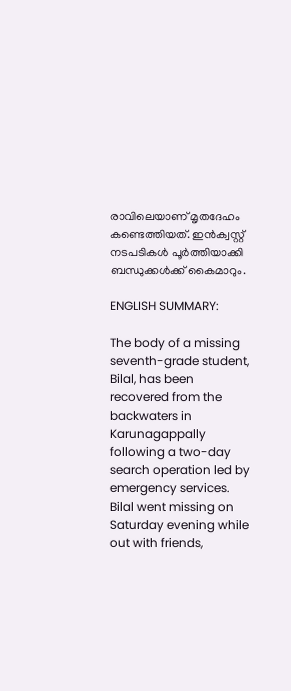രാവിലെയാണ് മൃതദേഹം കണ്ടെത്തിയത്. ഇന്‍ക്വസ്റ്റ് നടപടികള്‍ പൂര്‍ത്തിയാക്കി ബന്ധുക്കള്‍ക്ക് കൈമാറും.

ENGLISH SUMMARY:

The body of a missing seventh-grade student, Bilal, has been recovered from the backwaters in Karunagappally following a two-day search operation led by emergency services. Bilal went missing on Saturday evening while out with friends,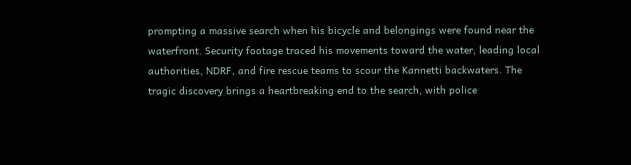prompting a massive search when his bicycle and belongings were found near the waterfront. Security footage traced his movements toward the water, leading local authorities, NDRF, and fire rescue teams to scour the Kannetti backwaters. The tragic discovery brings a heartbreaking end to the search, with police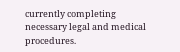currently completing necessary legal and medical procedures.